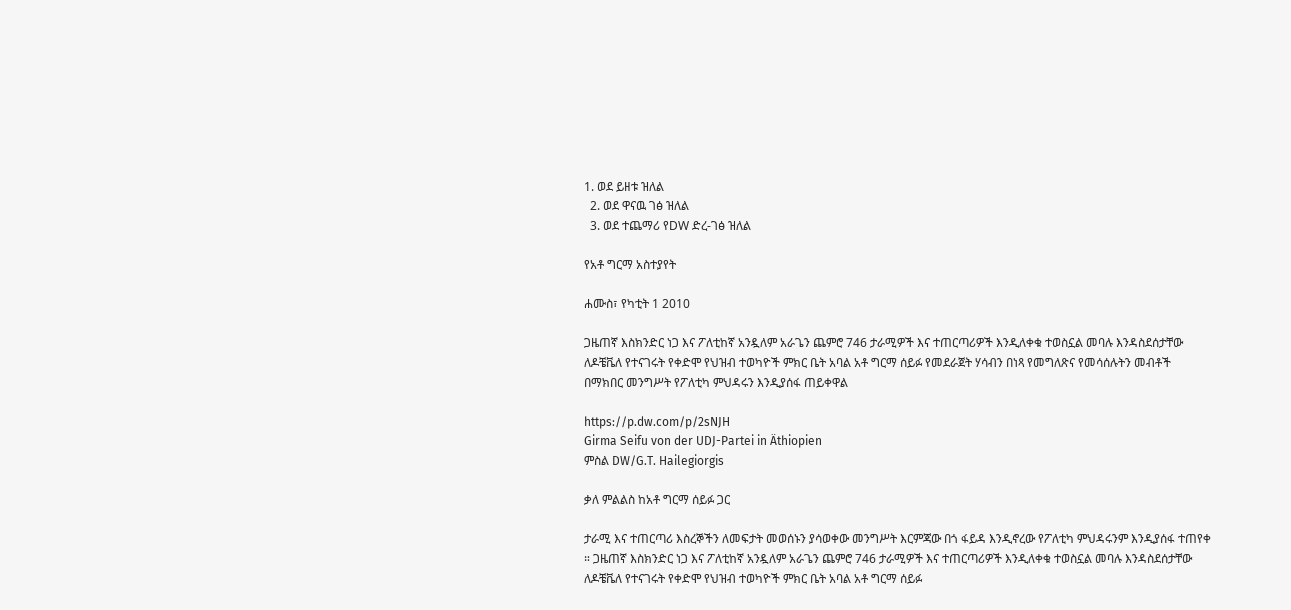1. ወደ ይዘቱ ዝለል
  2. ወደ ዋናዉ ገፅ ዝለል
  3. ወደ ተጨማሪ የDW ድረ-ገፅ ዝለል

የአቶ ግርማ አስተያየት

ሐሙስ፣ የካቲት 1 2010

ጋዜጠኛ እስክንድር ነጋ እና ፖለቲከኛ አንዷለም አራጌን ጨምሮ 746 ታራሚዎች እና ተጠርጣሪዎች እንዲለቀቁ ተወስኗል መባሉ እንዳስደሰታቸው ለዶቼቬለ የተናገሩት የቀድሞ የህዝብ ተወካዮች ምክር ቤት አባል አቶ ግርማ ሰይፉ የመደራጀት ሃሳብን በነጻ የመግለጽና የመሳሰሉትን መብቶች በማክበር መንግሥት የፖለቲካ ምህዳሩን እንዲያሰፋ ጠይቀዋል

https://p.dw.com/p/2sNJH
Girma Seifu von der UDJ-Partei in Äthiopien
ምስል DW/G.T. Hailegiorgis

ቃለ ምልልስ ከአቶ ግርማ ሰይፉ ጋር

ታራሚ እና ተጠርጣሪ እስረኞችን ለመፍታት መወሰኑን ያሳወቀው መንግሥት እርምጃው በጎ ፋይዳ እንዲኖረው የፖለቲካ ምህዳሩንም እንዲያሰፋ ተጠየቀ ። ጋዜጠኛ እስክንድር ነጋ እና ፖለቲከኛ አንዷለም አራጌን ጨምሮ 746 ታራሚዎች እና ተጠርጣሪዎች እንዲለቀቁ ተወስኗል መባሉ እንዳስደሰታቸው ለዶቼቬለ የተናገሩት የቀድሞ የህዝብ ተወካዮች ምክር ቤት አባል አቶ ግርማ ሰይፉ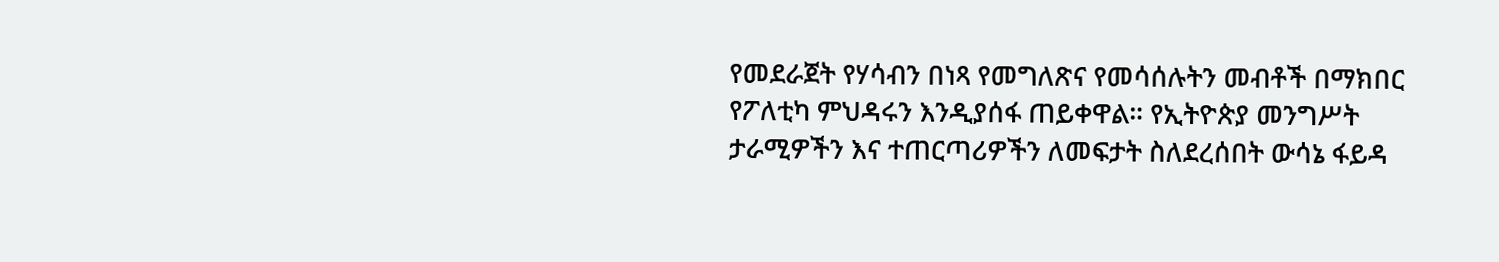የመደራጀት የሃሳብን በነጻ የመግለጽና የመሳሰሉትን መብቶች በማክበር የፖለቲካ ምህዳሩን እንዲያሰፋ ጠይቀዋል። የኢትዮጵያ መንግሥት ታራሚዎችን እና ተጠርጣሪዎችን ለመፍታት ስለደረሰበት ውሳኔ ፋይዳ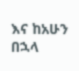እና ከአሁን በኋላ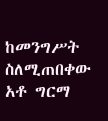ከመንግሥት ስለሚጠበቀው አቶ ግርማ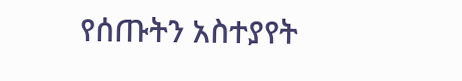የሰጡትን አስተያየት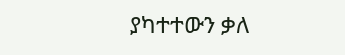ያካተተውን ቃለ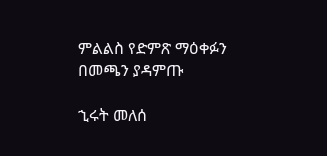ምልልስ የድምጽ ማዕቀፉን በመጫን ያዳምጡ

ኂሩት መለሰ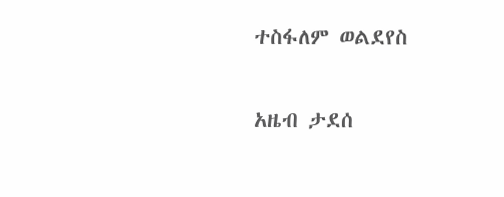ተስፋለም ወልደየስ

አዜብ ታደሰ